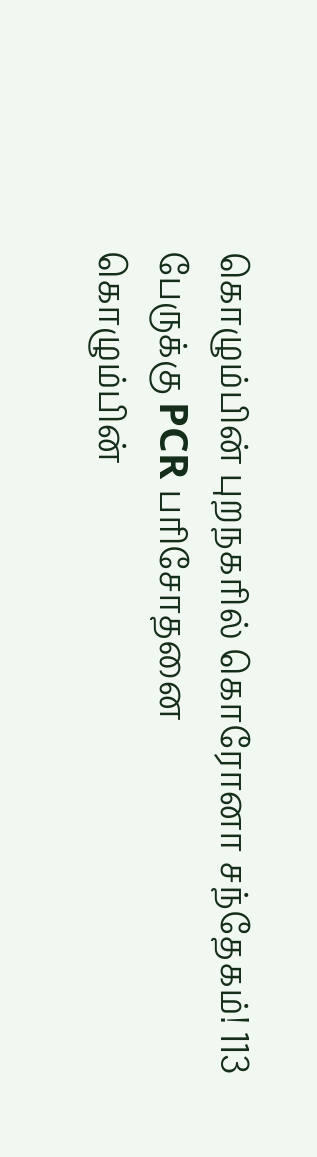கொழும்பின் புறநகரில் கொரோனா சந்தேகம்! 113 பேருக்கு PCR பரிசோதனை
கொழும்பின்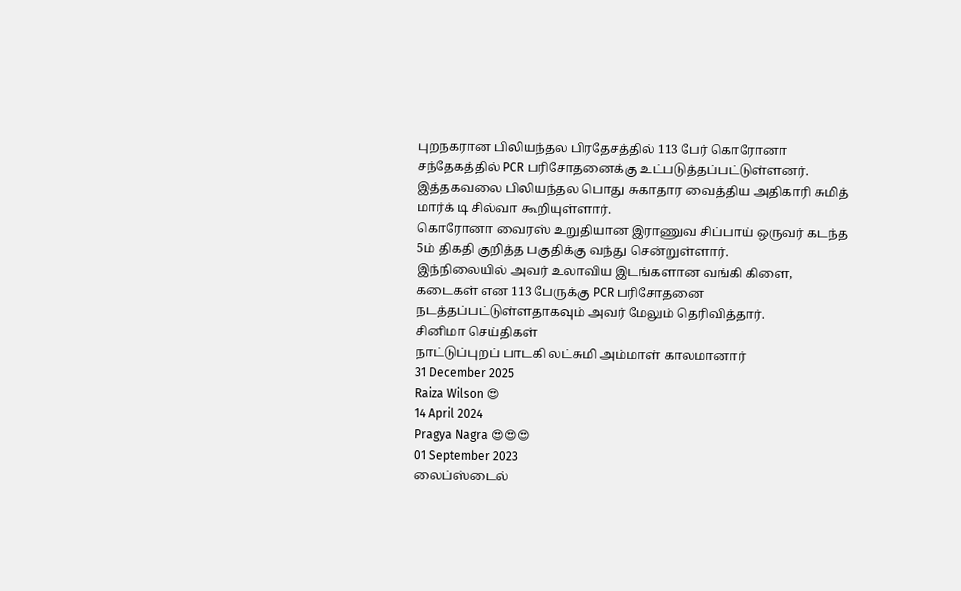புறநகரான பிலியந்தல பிரதேசத்தில் 113 பேர் கொரோனா சந்தேகத்தில் PCR பரிசோதனைக்கு உட்படுத்தப்பட்டுள்ளனர்.
இத்தகவலை பிலியந்தல பொது சுகாதார வைத்திய அதிகாரி சுமித் மார்க் டி சில்வா கூறியுள்ளார்.
கொரோனா வைரஸ் உறுதியான இராணுவ சிப்பாய் ஒருவர் கடந்த 5ம் திகதி குறித்த பகுதிக்கு வந்து சென்றுள்ளார்.
இந்நிலையில் அவர் உலாவிய இடங்களான வங்கி கிளை, கடைகள் என 113 பேருக்கு PCR பரிசோதனை நடத்தப்பட்டுள்ளதாகவும் அவர் மேலும் தெரிவித்தார்.
சினிமா செய்திகள்
நாட்டுப்புறப் பாடகி லட்சுமி அம்மாள் காலமானார்
31 December 2025
Raiza Wilson 😍
14 April 2024
Pragya Nagra 😍😍😍
01 September 2023
லைப்ஸ்டைல்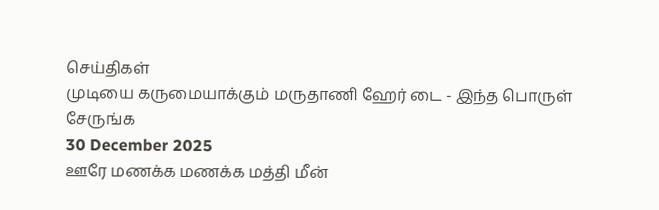செய்திகள்
முடியை கருமையாக்கும் மருதாணி ஹேர் டை - இந்த பொருள் சேருங்க
30 December 2025
ஊரே மணக்க மணக்க மத்தி மீன்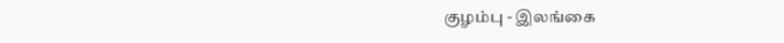குழம்பு - இலங்கை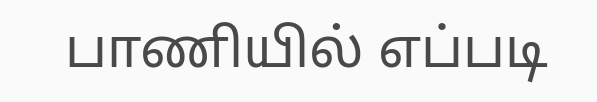பாணியில் எப்படி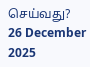செய்வது?
26 December 2025